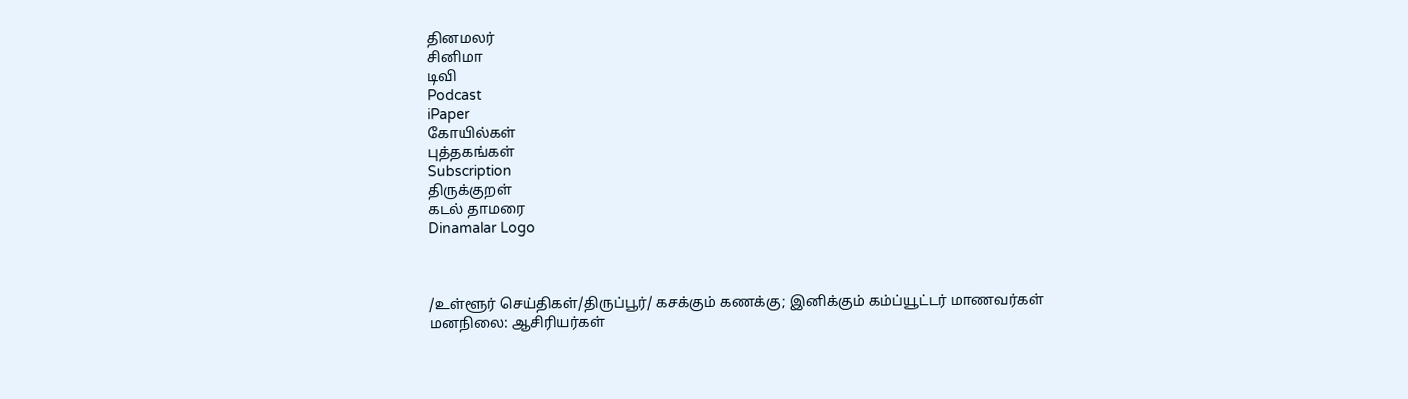தினமலர்
சினிமா
டிவி
Podcast
iPaper
கோயில்கள்
புத்தகங்கள்
Subscription
திருக்குறள்
கடல் தாமரை
Dinamalar Logo



/உள்ளூர் செய்திகள்/திருப்பூர்/ கசக்கும் கணக்கு; இனிக்கும் கம்ப்யூட்டர் மாணவர்கள் மனநிலை: ஆசிரியர்கள்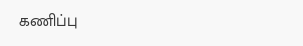கணிப்பு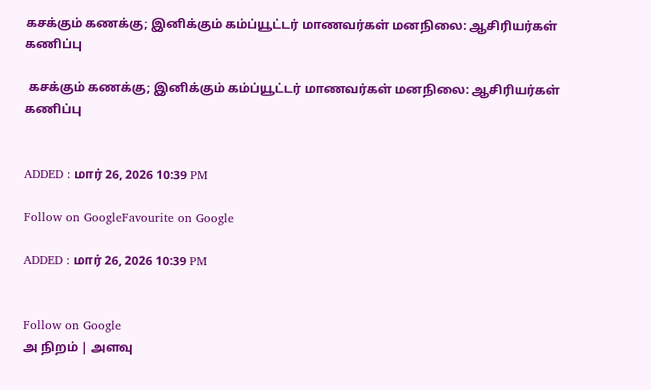கசக்கும் கணக்கு; இனிக்கும் கம்ப்யூட்டர் மாணவர்கள் மனநிலை: ஆசிரியர்கள் கணிப்பு

 கசக்கும் கணக்கு; இனிக்கும் கம்ப்யூட்டர் மாணவர்கள் மனநிலை: ஆசிரியர்கள் கணிப்பு


ADDED : மார் 26, 2026 10:39 PM

Follow on GoogleFavourite on Google

ADDED : மார் 26, 2026 10:39 PM


Follow on Google
அ நிறம் | அளவு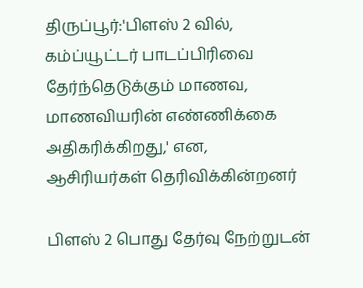திருப்பூர்:'பிளஸ் 2 வில், கம்ப்யூட்டர் பாடப்பிரிவை தேர்ந்தெடுக்கும் மாணவ, மாணவியரின் எண்ணிக்கை அதிகரிக்கிறது,' என, ஆசிரியர்கள் தெரிவிக்கின்றனர்

பிளஸ் 2 பொது தேர்வு நேற்றுடன்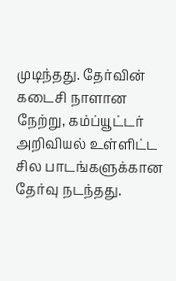முடிந்தது. தேர்வின் கடைசி நாளான நேற்று, கம்ப்யூட்டர் அறிவியல் உள்ளிட்ட சில பாடங்களுக்கான தேர்வு நடந்தது.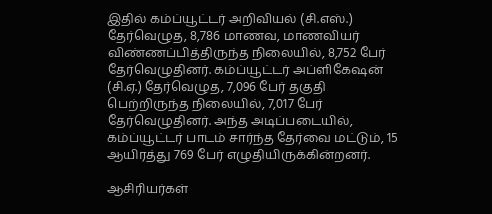இதில் கம்ப்யூட்டர் அறிவியல் (சி.எஸ்.) தேர்வெழுத, 8,786 மாணவ, மாணவியர் விண்ணப்பித்திருந்த நிலையில், 8,752 பேர் தேர்வெழுதினர். கம்ப்யூட்டர் அப்ளிகேஷன் (சி.ஏ.) தேர்வெழுத, 7,096 பேர் தகுதி பெற்றிருந்த நிலையில், 7,017 பேர் தேர்வெழுதினர். அந்த அடிப்படையில், கம்ப்யூட்டர் பாடம் சார்ந்த தேர்வை மட்டும், 15 ஆயிரத்து 769 பேர் எழுதியிருக்கின்றனர்.

ஆசிரியர்கள்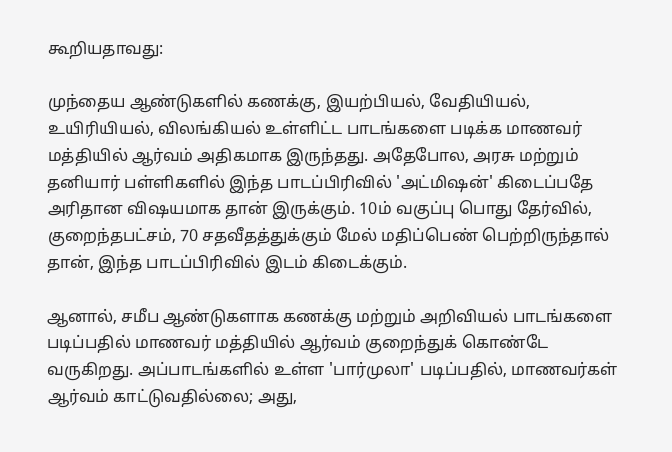கூறியதாவது:

முந்தைய ஆண்டுகளில் கணக்கு, இயற்பியல், வேதியியல், உயிரியியல், விலங்கியல் உள்ளிட்ட பாடங்களை படிக்க மாணவர் மத்தியில் ஆர்வம் அதிகமாக இருந்தது. அதேபோல, அரசு மற்றும் தனியார் பள்ளிகளில் இந்த பாடப்பிரிவில் 'அட்மிஷன்' கிடைப்பதே அரிதான விஷயமாக தான் இருக்கும். 10ம் வகுப்பு பொது தேர்வில், குறைந்தபட்சம், 70 சதவீதத்துக்கும் மேல் மதிப்பெண் பெற்றிருந்தால் தான், இந்த பாடப்பிரிவில் இடம் கிடைக்கும்.

ஆனால், சமீப ஆண்டுகளாக கணக்கு மற்றும் அறிவியல் பாடங்களை படிப்பதில் மாணவர் மத்தியில் ஆர்வம் குறைந்துக் கொண்டே வருகிறது. அப்பாடங்களில் உள்ள 'பார்முலா' படிப்பதில், மாணவர்கள் ஆர்வம் காட்டுவதில்லை; அது,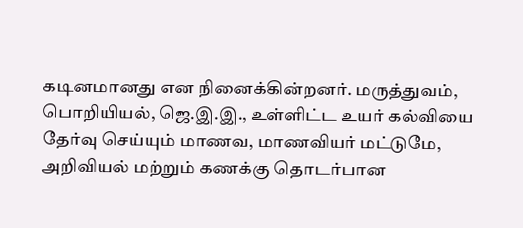கடினமானது என நினைக்கின்றனர். மருத்துவம், பொறியியல், ஜெ.இ.இ., உள்ளிட்ட உயர் கல்வியை தேர்வு செய்யும் மாணவ, மாணவியர் மட்டுமே, அறிவியல் மற்றும் கணக்கு தொடர்பான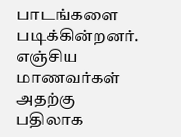பாடங்களை படிக்கின்றனர். எஞ்சிய மாணவர்கள் அதற்கு பதிலாக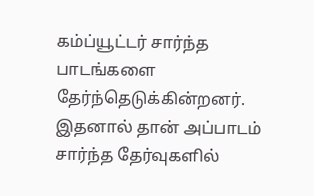கம்ப்யூட்டர் சார்ந்த பாடங்களை தேர்ந்தெடுக்கின்றனர். இதனால் தான் அப்பாடம் சார்ந்த தேர்வுகளில்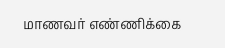மாணவர் எண்ணிக்கை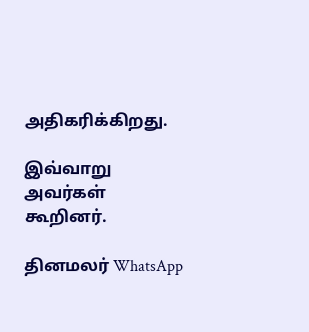அதிகரிக்கிறது.

இவ்வாறு அவர்கள் கூறினர்.

தினமலர் WhatsApp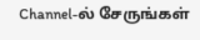Channel-ல் சேருங்கள்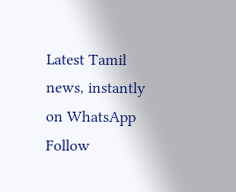Latest Tamil news, instantly on WhatsApp
Follow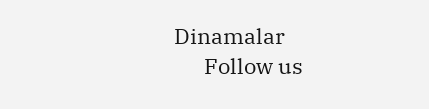Dinamalar
      Follow us